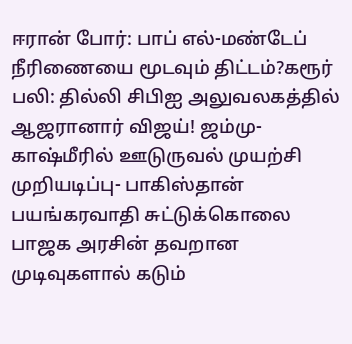ஈரான் போர்: பாப் எல்-மண்டேப் நீரிணையை மூடவும் திட்டம்?கரூர் பலி: தில்லி சிபிஐ அலுவலகத்தில் ஆஜரானார் விஜய்! ஜம்மு-காஷ்மீரில் ஊடுருவல் முயற்சி முறியடிப்பு- பாகிஸ்தான் பயங்கரவாதி சுட்டுக்கொலை பாஜக அரசின் தவறான முடிவுகளால் கடும்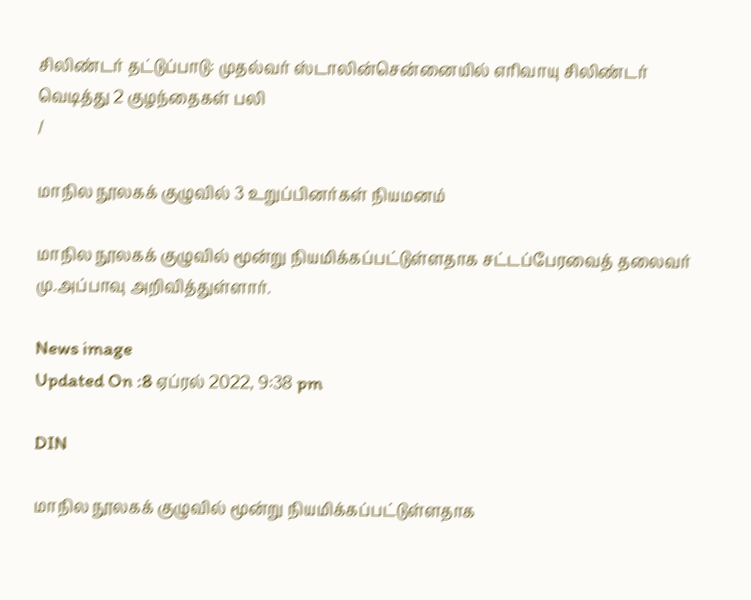சிலிண்டர் தட்டுப்பாடு: முதல்வர் ஸ்டாலின்சென்னையில் எரிவாயு சிலிண்டர் வெடித்து 2 குழந்தைகள் பலி
/

மாநில நூலகக் குழுவில் 3 உறுப்பினர்கள் நியமனம்

மாநில நூலகக் குழுவில் மூன்று நியமிக்கப்பட்டுள்ளதாக சட்டப்பேரவைத் தலைவர் மு.அப்பாவு அறிவித்துள்ளார்.

News image
Updated On :8 ஏப்ரல் 2022, 9:38 pm

DIN

மாநில நூலகக் குழுவில் மூன்று நியமிக்கப்பட்டுள்ளதாக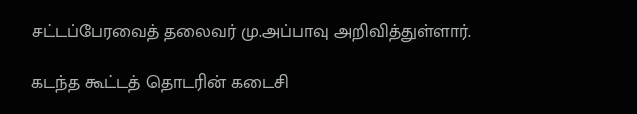சட்டப்பேரவைத் தலைவர் மு.அப்பாவு அறிவித்துள்ளார்.

கடந்த கூட்டத் தொடரின் கடைசி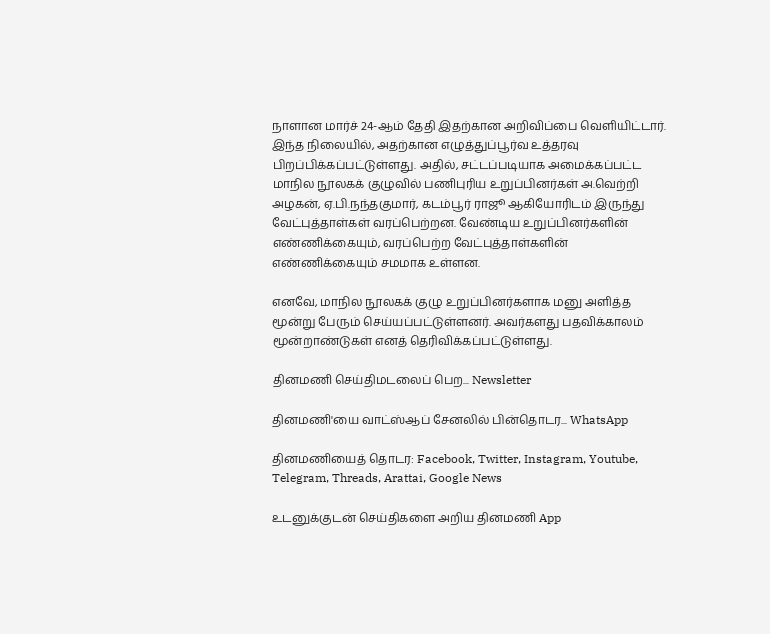நாளான மார்ச் 24-ஆம் தேதி இதற்கான அறிவிப்பை வெளியிட்டார். இந்த நிலையில், அதற்கான எழுத்துப்பூர்வ உத்தரவு பிறப்பிக்கப்பட்டுள்ளது. அதில், சட்டப்படியாக அமைக்கப்பட்ட மாநில நூலகக் குழுவில் பணிபுரிய உறுப்பினர்கள் அ.வெற்றி அழகன், ஏ.பி.நந்தகுமார், கடம்பூர் ராஜூ ஆகியோரிடம் இருந்து வேட்புத்தாள்கள் வரப்பெற்றன. வேண்டிய உறுப்பினர்களின் எண்ணிக்கையும், வரப்பெற்ற வேட்புத்தாள்களின் எண்ணிக்கையும் சமமாக உள்ளன.

எனவே, மாநில நூலகக் குழு உறுப்பினர்களாக மனு அளித்த மூன்று பேரும் செய்யப்பட்டுள்ளனர். அவர்களது பதவிக்காலம் மூன்றாண்டுகள் எனத் தெரிவிக்கப்பட்டுள்ளது.

தினமணி செய்திமடலைப் பெற... Newsletter

தினமணி'யை வாட்ஸ்ஆப் சேனலில் பின்தொடர... WhatsApp

தினமணியைத் தொடர: Facebook, Twitter, Instagram, Youtube, Telegram, Threads, Arattai, Google News

உடனுக்குடன் செய்திகளை அறிய தினமணி App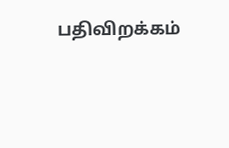பதிவிறக்கம்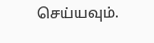செய்யவும்.